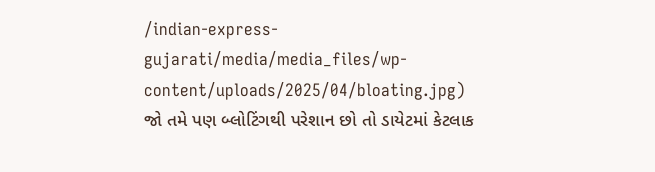/indian-express-gujarati/media/media_files/wp-content/uploads/2025/04/bloating.jpg)
જો તમે પણ બ્લોટિંગથી પરેશાન છો તો ડાયેટમાં કેટલાક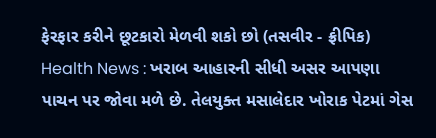ફેરફાર કરીને છૂટકારો મેળવી શકો છો (તસવીર - ફ્રીપિક)
Health News : ખરાબ આહારની સીધી અસર આપણા પાચન પર જોવા મળે છે. તેલયુક્ત મસાલેદાર ખોરાક પેટમાં ગેસ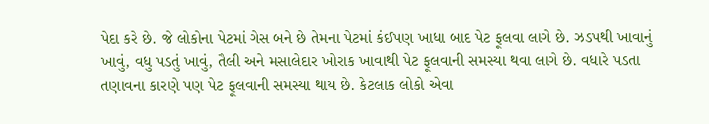પેદા કરે છે. જે લોકોના પેટમાં ગેસ બને છે તેમના પેટમાં કંઈપણ ખાધા બાદ પેટ ફૂલવા લાગે છે. ઝડપથી ખાવાનું ખાવું, વધુ પડતું ખાવું, તૈલી અને મસાલેદાર ખોરાક ખાવાથી પેટ ફૂલવાની સમસ્યા થવા લાગે છે. વધારે પડતા તણાવના કારણે પણ પેટ ફૂલવાની સમસ્યા થાય છે. કેટલાક લોકો એવા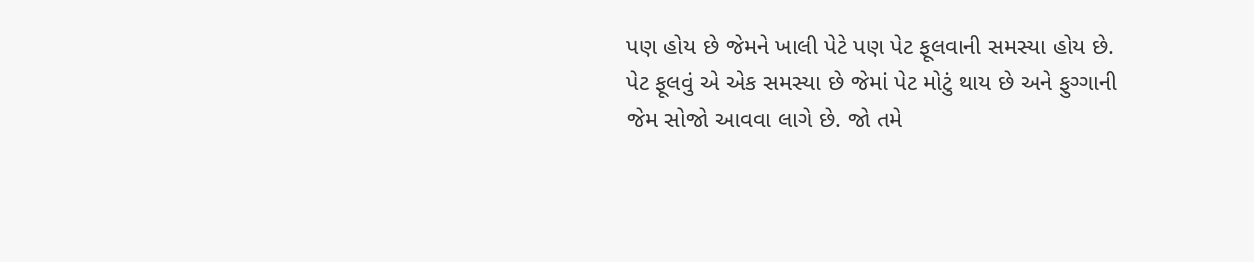પણ હોય છે જેમને ખાલી પેટે પણ પેટ ફૂલવાની સમસ્યા હોય છે.
પેટ ફૂલવું એ એક સમસ્યા છે જેમાં પેટ મોટું થાય છે અને ફુગ્ગાની જેમ સોજો આવવા લાગે છે. જો તમે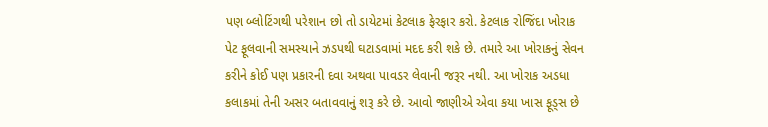પણ બ્લોટિંગથી પરેશાન છો તો ડાયેટમાં કેટલાક ફેરફાર કરો. કેટલાક રોજિંદા ખોરાક પેટ ફૂલવાની સમસ્યાને ઝડપથી ઘટાડવામાં મદદ કરી શકે છે. તમારે આ ખોરાકનું સેવન કરીને કોઈ પણ પ્રકારની દવા અથવા પાવડર લેવાની જરૂર નથી. આ ખોરાક અડધા કલાકમાં તેની અસર બતાવવાનું શરૂ કરે છે. આવો જાણીએ એવા કયા ખાસ ફૂડ્સ છે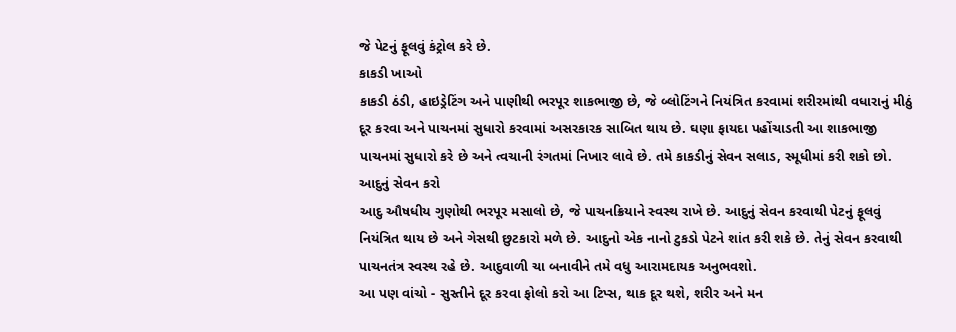જે પેટનું ફૂલવું કંટ્રોલ કરે છે.
કાકડી ખાઓ
કાકડી ઠંડી, હાઇડ્રેટિંગ અને પાણીથી ભરપૂર શાકભાજી છે, જે બ્લોટિંગને નિયંત્રિત કરવામાં શરીરમાંથી વધારાનું મીઠું દૂર કરવા અને પાચનમાં સુધારો કરવામાં અસરકારક સાબિત થાય છે. ઘણા ફાયદા પહોંચાડતી આ શાકભાજી પાચનમાં સુધારો કરે છે અને ત્વચાની રંગતમાં નિખાર લાવે છે. તમે કાકડીનું સેવન સલાડ, સ્મૂધીમાં કરી શકો છો.
આદુનું સેવન કરો
આદુ ઔષધીય ગુણોથી ભરપૂર મસાલો છે, જે પાચનક્રિયાને સ્વસ્થ રાખે છે. આદુનું સેવન કરવાથી પેટનું ફૂલવું નિયંત્રિત થાય છે અને ગેસથી છુટકારો મળે છે. આદુનો એક નાનો ટુકડો પેટને શાંત કરી શકે છે. તેનું સેવન કરવાથી પાચનતંત્ર સ્વસ્થ રહે છે. આદુવાળી ચા બનાવીને તમે વધુ આરામદાયક અનુભવશો.
આ પણ વાંચો - સુસ્તીને દૂર કરવા ફોલો કરો આ ટિપ્સ, થાક દૂર થશે, શરીર અને મન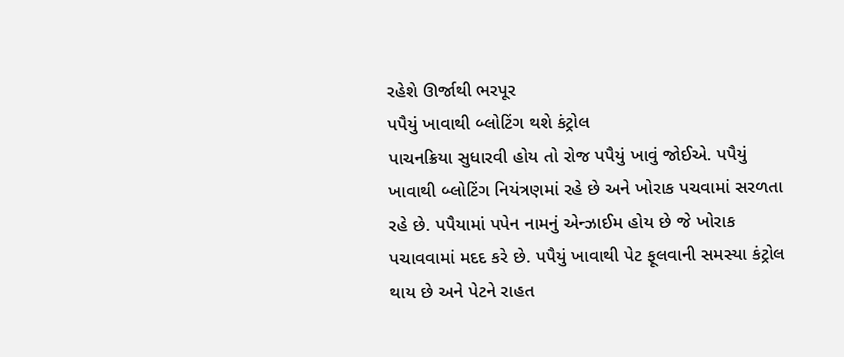રહેશે ઊર્જાથી ભરપૂર
પપૈયું ખાવાથી બ્લોટિંગ થશે કંટ્રોલ
પાચનક્રિયા સુધારવી હોય તો રોજ પપૈયું ખાવું જોઈએ. પપૈયું ખાવાથી બ્લોટિંગ નિયંત્રણમાં રહે છે અને ખોરાક પચવામાં સરળતા રહે છે. પપૈયામાં પપેન નામનું એન્ઝાઈમ હોય છે જે ખોરાક પચાવવામાં મદદ કરે છે. પપૈયું ખાવાથી પેટ ફૂલવાની સમસ્યા કંટ્રોલ થાય છે અને પેટને રાહત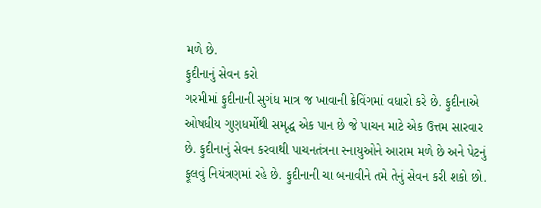મળે છે.
ફુદીનાનું સેવન કરો
ગરમીમાં ફુદીનાની સુગંધ માત્ર જ ખાવાની ક્રેવિંગમાં વધારો કરે છે. ફુદીનાએ ઓષધીય ગુણધર્મોથી સમૃદ્ધ એક પાન છે જે પાચન માટે એક ઉત્તમ સારવાર છે. ફુદીનાનું સેવન કરવાથી પાચનતંત્રના સ્નાયુઓને આરામ મળે છે અને પેટનું ફૂલવું નિયંત્રણમાં રહે છે. ફુદીનાની ચા બનાવીને તમે તેનું સેવન કરી શકો છો.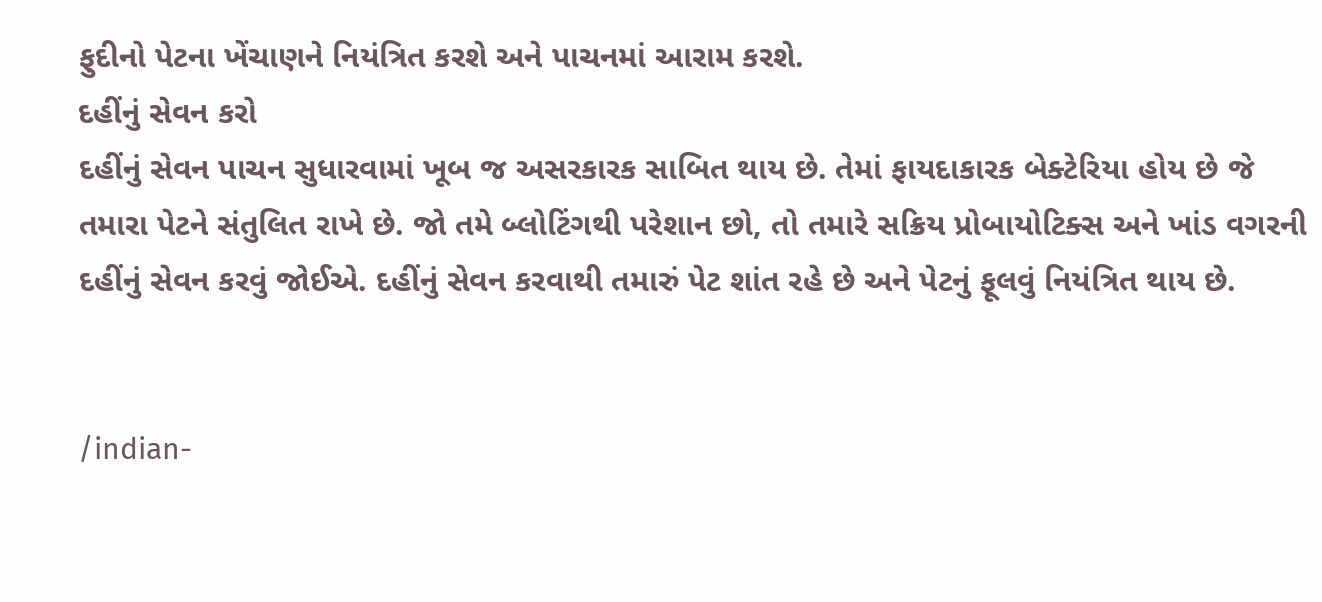ફુદીનો પેટના ખેંચાણને નિયંત્રિત કરશે અને પાચનમાં આરામ કરશે.
દહીંનું સેવન કરો
દહીંનું સેવન પાચન સુધારવામાં ખૂબ જ અસરકારક સાબિત થાય છે. તેમાં ફાયદાકારક બેક્ટેરિયા હોય છે જે તમારા પેટને સંતુલિત રાખે છે. જો તમે બ્લોટિંગથી પરેશાન છો, તો તમારે સક્રિય પ્રોબાયોટિક્સ અને ખાંડ વગરની દહીંનું સેવન કરવું જોઈએ. દહીંનું સેવન કરવાથી તમારું પેટ શાંત રહે છે અને પેટનું ફૂલવું નિયંત્રિત થાય છે.


/indian-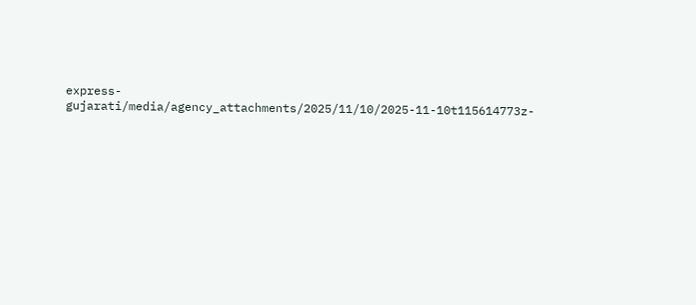express-gujarati/media/agency_attachments/2025/11/10/2025-11-10t115614773z-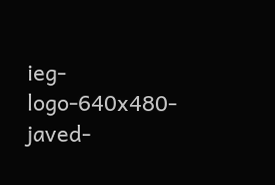ieg-logo-640x480-javed-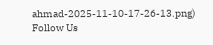ahmad-2025-11-10-17-26-13.png)
Follow Us